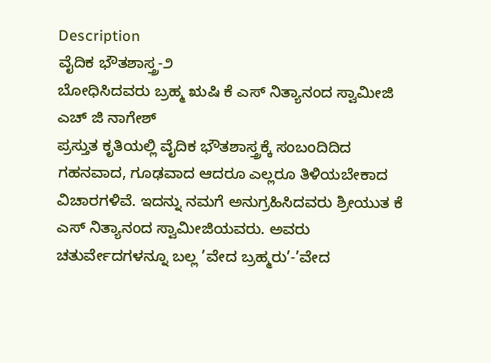Description
ವೈದಿಕ ಭೌತಶಾಸ್ತ್ರ-೨
ಬೋಧಿಸಿದವರು ಬ್ರಹ್ಮ ಋಷಿ ಕೆ ಎಸ್ ನಿತ್ಯಾನಂದ ಸ್ವಾಮೀಜಿ
ಎಚ್ ಜಿ ನಾಗೇಶ್
ಪ್ರಸ್ತುತ ಕೃತಿಯಲ್ಲಿ ವೈದಿಕ ಭೌತಶಾಸ್ತ್ರಕ್ಕೆ ಸಂಬಂದಿದಿದ ಗಹನವಾದ, ಗೂಢವಾದ ಆದರೂ ಎಲ್ಲರೂ ತಿಳಿಯಬೇಕಾದ ವಿಚಾರಗಳಿವೆ. ಇದನ್ನು ನಮಗೆ ಅನುಗ್ರಹಿಸಿದವರು ಶ್ರೀಯುತ ಕೆ ಎಸ್ ನಿತ್ಯಾನಂದ ಸ್ವಾಮೀಜಿಯವರು. ಅವರು ಚತುರ್ವೇದಗಳನ್ನೂ ಬಲ್ಲ ’ವೇದ ಬ್ರಹ್ಮರು’-’ವೇದ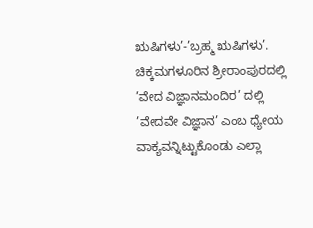ಋಷಿಗಳು’-’ಬ್ರಹ್ಮ ಋಷಿಗಳು’. ಚಿಕ್ಕಮಗಳೂರಿನ ಶ್ರೀರಾಂಪುರದಲ್ಲಿ ’ವೇದ ವಿಜ್ಞಾನಮಂದಿರ’ ದಲ್ಲಿ ’ವೇದವೇ ವಿಜ್ಞಾನ’ ಎಂಬ ಧ್ಯೇಯ ವಾಕ್ಯವನ್ನಿಟ್ಟುಕೊಂಡು ಎಲ್ಲಾ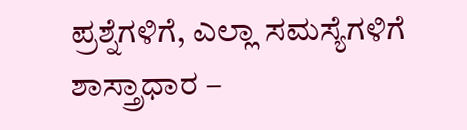ಪ್ರಶ್ನೆಗಳಿಗೆ, ಎಲ್ಲಾ ಸಮಸ್ಯೆಗಳಿಗೆ ಶಾಸ್ತ್ರಾಧಾರ –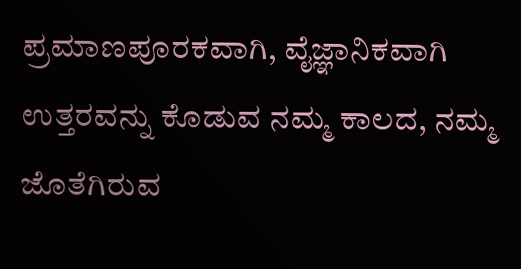ಪ್ರಮಾಣಪೂರಕವಾಗಿ, ವೈಜ್ಞಾನಿಕವಾಗಿ ಉತ್ತರವನ್ನು ಕೊಡುವ ನಮ್ಮ ಕಾಲದ, ನಮ್ಮ ಜೊತೆಗಿರುವ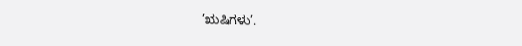’ಋಷಿಗಳು’.